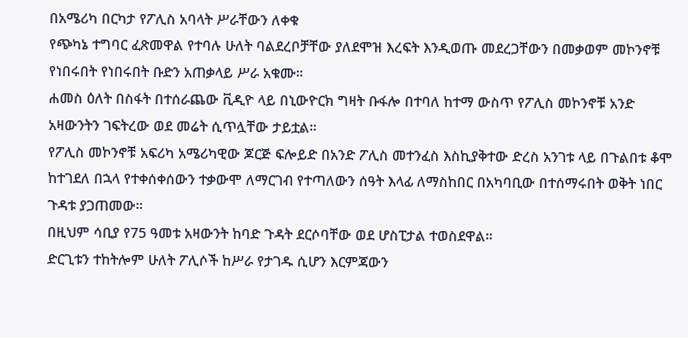በአሜሪካ በርካታ የፖሊስ አባላት ሥራቸውን ለቀቁ
የጭካኔ ተግባር ፈጽመዋል የተባሉ ሁለት ባልደረቦቻቸው ያለደሞዝ እረፍት እንዲወጡ መደረጋቸውን በመቃወም መኮንኖቹ የነበሩበት የነበሩበት ቡድን አጠቃላይ ሥራ አቁሙ።
ሐመስ ዕለት በስፋት በተሰራጨው ቪዲዮ ላይ በኒውዮርክ ግዛት ቡፋሎ በተባለ ከተማ ውስጥ የፖሊስ መኮንኖቹ አንድ አዛውንትን ገፍትረው ወደ መሬት ሲጥሏቸው ታይቷል።
የፖሊስ መኮንኖቹ አፍሪካ አሜሪካዊው ጆርጅ ፍሎይድ በአንድ ፖሊስ መተንፈስ እስኪያቅተው ድረስ አንገቱ ላይ በጉልበቱ ቆሞ ከተገደለ በኋላ የተቀሰቀሰውን ተቃውሞ ለማርገብ የተጣለውን ሰዓት እላፊ ለማስከበር በአካባቢው በተሰማሩበት ወቅት ነበር ጉዳቱ ያጋጠመው።
በዚህም ሳቢያ የ75 ዓመቱ አዛውንት ከባድ ጉዳት ደርሶባቸው ወደ ሆስፒታል ተወስደዋል።
ድርጊቱን ተከትሎም ሁለት ፖሊሶች ከሥራ የታገዱ ሲሆን እርምጃውን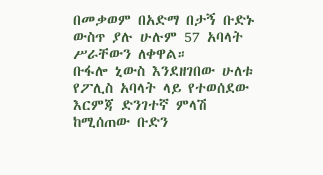በመቃወም በአድማ በታኝ ቡድኑ ውስጥ ያሉ ሁሉም 57 አባላት ሥራቸውን ለቀዋል።
ቡፋሎ ኒውስ እንደዘገበው ሁለቱ የፖሊስ አባላት ላይ የተወሰደው እርምጃ ድንገተኛ ምላሽ ከሚሰጠው ቡድን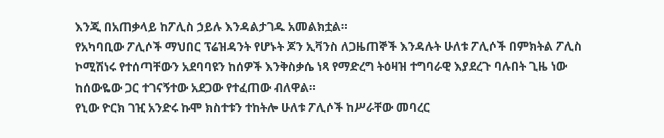እንጂ በአጠቃላይ ከፖሊስ ኃይሉ እንዳልታገዱ አመልክቷል።
የአካባቢው ፖሊሶች ማህበር ፕሬዝዳንት የሆኑት ጆን ኢቫንስ ለጋዜጠኞች እንዳሉት ሁለቱ ፖሊሶች በምክትል ፖሊስ ኮሚሽነሩ የተሰጣቸውን አደባባዩን ከሰዎች እንቅስቃሴ ነጻ የማድረግ ትዕዛዝ ተግባራዊ እያደረጉ ባሉበት ጊዜ ነው ከሰውዬው ጋር ተገናኝተው አደጋው የተፈጠው ብለዋል።
የኒው ዮርክ ገዢ አንድሩ ኩሞ ክስተቱን ተከትሎ ሁለቱ ፖሊሶች ከሥራቸው መባረር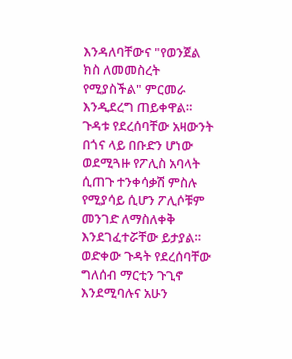እንዳለባቸውና "የወንጀል ክስ ለመመስረት የሚያስችል" ምርመራ እንዲደረግ ጠይቀዋል።
ጉዳቱ የደረሰባቸው አዛውንት በጎና ላይ በቡድን ሆነው ወደሚጓዙ የፖሊስ አባላት ሲጠጉ ተንቀሳቃሽ ምስሉ የሚያሳይ ሲሆን ፖሊሶቹም መንገድ ለማስለቀቅ እንደገፈተሯቸው ይታያል።
ወድቀው ጉዳት የደረሰባቸው ግለሰብ ማርቲን ጉጊኖ እንደሚባሉና አሁን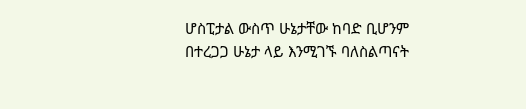ሆስፒታል ውስጥ ሁኔታቸው ከባድ ቢሆንም በተረጋጋ ሁኔታ ላይ እንሚገኙ ባለስልጣናት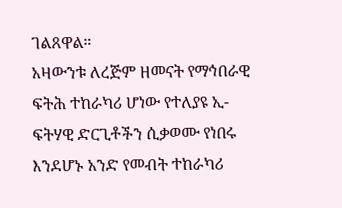ገልጸዋል።
አዛውንቱ ለረጅም ዘመናት የማኅበራዊ ፍትሕ ተከራካሪ ሆነው የተለያዩ ኢ-ፍትሃዊ ድርጊቶችን ሲቃወሙ የነበሩ እንደሆኑ አንድ የመብት ተከራካሪ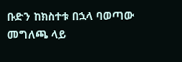ቡድን ከክስተቱ በኋላ ባወጣው መግለጫ ላይ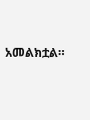አመልክቷል።